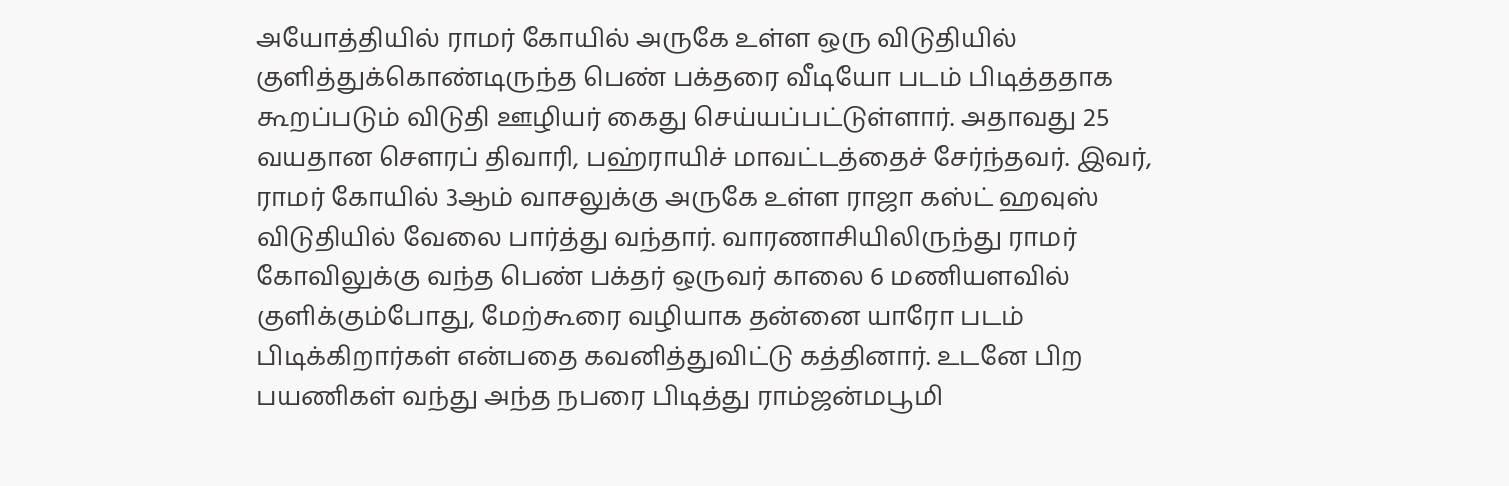அயோத்தியில் ராமர் கோயில் அருகே உள்ள ஒரு விடுதியில் குளித்துக்கொண்டிருந்த பெண் பக்தரை வீடியோ படம் பிடித்ததாக கூறப்படும் விடுதி ஊழியர் கைது செய்யப்பட்டுள்ளார். அதாவது 25 வயதான சௌரப் திவாரி, பஹ்ராயிச் மாவட்டத்தைச் சேர்ந்தவர். இவர், ராமர் கோயில் 3ஆம் வாசலுக்கு அருகே உள்ள ராஜா கஸ்ட் ஹவுஸ் விடுதியில் வேலை பார்த்து வந்தார். வாரணாசியிலிருந்து ராமர் கோவிலுக்கு வந்த பெண் பக்தர் ஒருவர் காலை 6 மணியளவில் குளிக்கும்போது, மேற்கூரை வழியாக தன்னை யாரோ படம் பிடிக்கிறார்கள் என்பதை கவனித்துவிட்டு கத்தினார். உடனே பிற பயணிகள் வந்து அந்த நபரை பிடித்து ராம்ஜன்மபூமி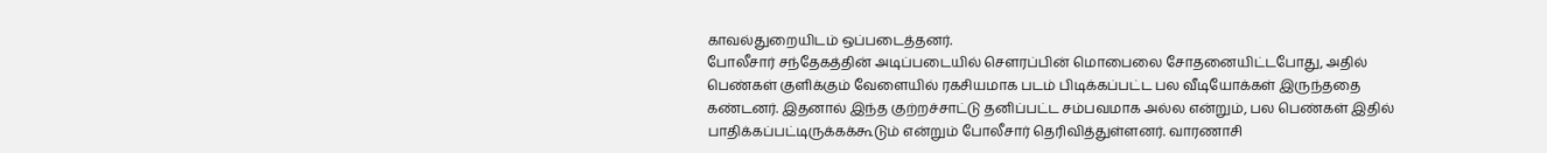காவல்துறையிடம் ஒப்படைத்தனர்.
போலீசார் சந்தேகத்தின் அடிப்படையில் சௌரப்பின் மொபைலை சோதனையிட்டபோது, அதில் பெண்கள் குளிக்கும் வேளையில் ரகசியமாக படம் பிடிக்கப்பட்ட பல வீடியோக்கள் இருந்ததை கண்டனர். இதனால் இந்த குற்றச்சாட்டு தனிப்பட்ட சம்பவமாக அல்ல என்றும், பல பெண்கள் இதில் பாதிக்கப்பட்டிருக்கக்கூடும் என்றும் போலீசார் தெரிவித்துள்ளனர். வாரணாசி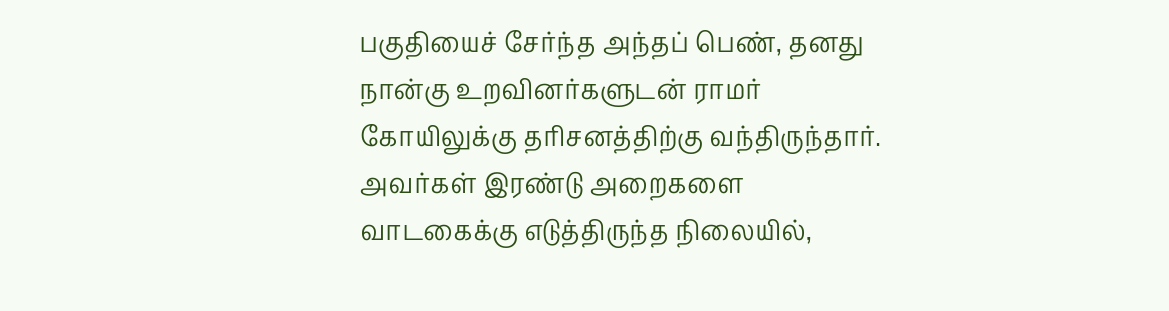பகுதியைச் சேர்ந்த அந்தப் பெண், தனது நான்கு உறவினர்களுடன் ராமர் கோயிலுக்கு தரிசனத்திற்கு வந்திருந்தார். அவர்கள் இரண்டு அறைகளை வாடகைக்கு எடுத்திருந்த நிலையில்,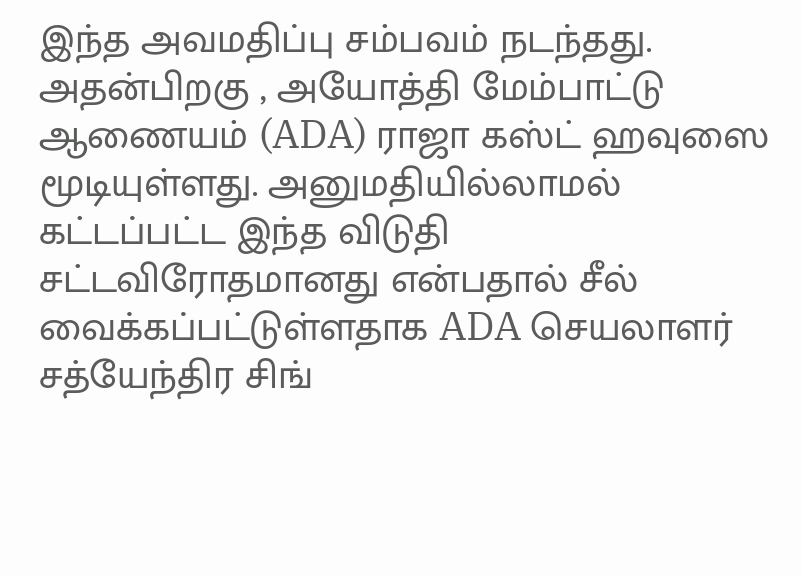இந்த அவமதிப்பு சம்பவம் நடந்தது.
அதன்பிறகு , அயோத்தி மேம்பாட்டு ஆணையம் (ADA) ராஜா கஸ்ட் ஹவுஸை மூடியுள்ளது. அனுமதியில்லாமல் கட்டப்பட்ட இந்த விடுதி சட்டவிரோதமானது என்பதால் சீல் வைக்கப்பட்டுள்ளதாக ADA செயலாளர் சத்யேந்திர சிங்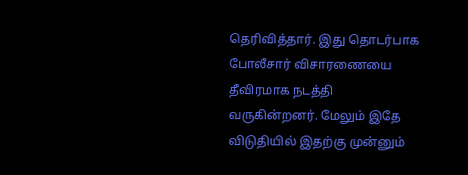தெரிவித்தார். இது தொடர்பாக போலீசார் விசாரணையை தீவிரமாக நடத்தி வருகின்றனர். மேலும் இதே விடுதியில் இதற்கு முன்னும்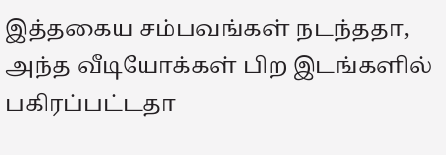இத்தகைய சம்பவங்கள் நடந்ததா, அந்த வீடியோக்கள் பிற இடங்களில் பகிரப்பட்டதா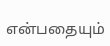என்பதையும்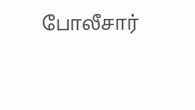போலீசார்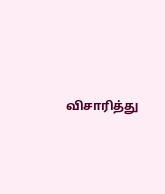விசாரித்து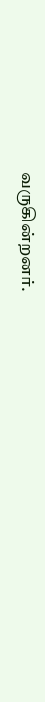வருகின்றனர்.